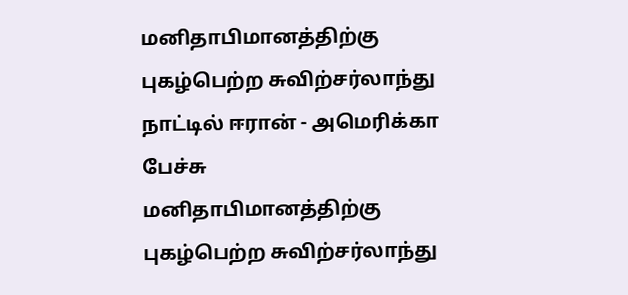மனிதாபிமானத்திற்கு புகழ்பெற்ற சுவிற்சர்லாந்து நாட்டில் ஈரான் - அமெரிக்கா பேச்சு
மனிதாபிமானத்திற்கு புகழ்பெற்ற சுவிற்சர்லாந்து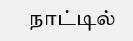நாட்டில்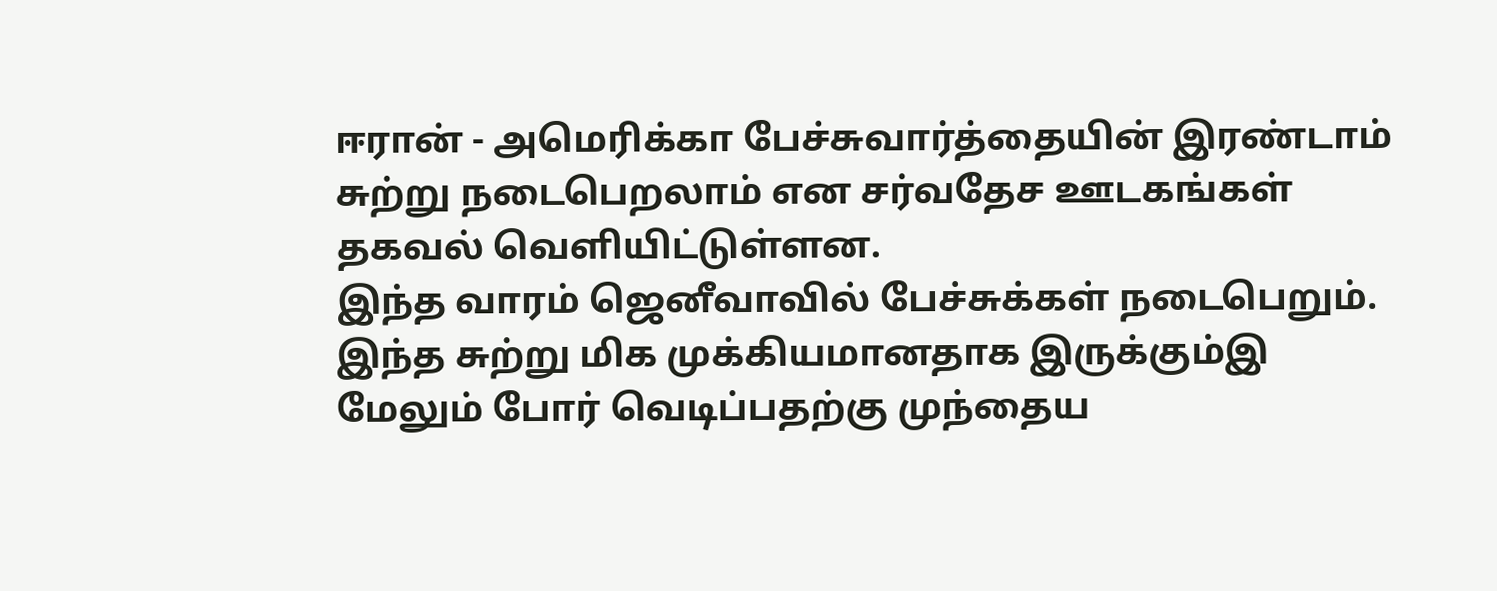ஈரான் - அமெரிக்கா பேச்சுவார்த்தையின் இரண்டாம் சுற்று நடைபெறலாம் என சர்வதேச ஊடகங்கள் தகவல் வெளியிட்டுள்ளன.
இந்த வாரம் ஜெனீவாவில் பேச்சுக்கள் நடைபெறும். இந்த சுற்று மிக முக்கியமானதாக இருக்கும்இ மேலும் போர் வெடிப்பதற்கு முந்தைய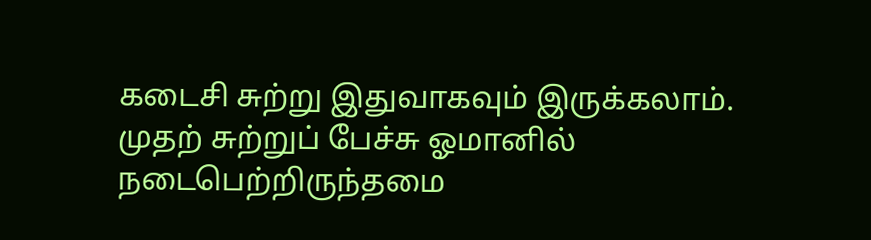கடைசி சுற்று இதுவாகவும் இருக்கலாம்.
முதற் சுற்றுப் பேச்சு ஓமானில் நடைபெற்றிருந்தமை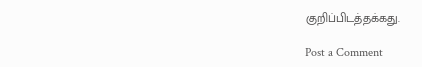குறிப்பிடத்தக்கது.

Post a Comment